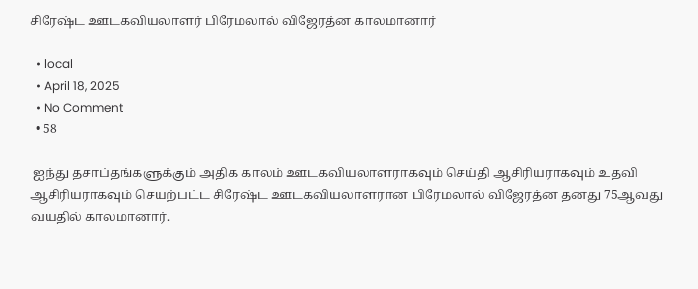சிரேஷ்ட ஊடகவியலாளர் பிரேமலால் விஜேரத்ன காலமானார்

  • local
  • April 18, 2025
  • No Comment
  • 58

 ஐந்து தசாப்தங்களுக்கும் அதிக காலம் ஊடகவியலாளராகவும் செய்தி ஆசிரியராகவும் உதவி ஆசிரியராகவும் செயற்பட்ட சிரேஷ்ட ஊடகவியலாளரான பிரேமலால் விஜேரத்ன தனது 75ஆவது வயதில் காலமானார்.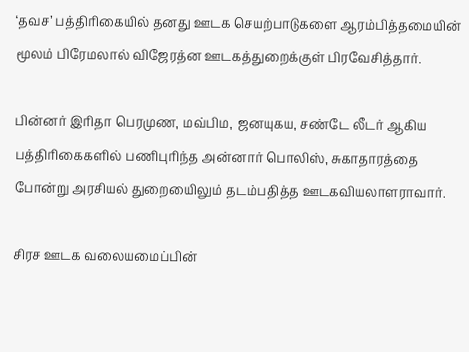‘தவச’ பத்திரிகையில் தனது ஊடக செயற்பாடுகளை ஆரம்பித்தமையின் மூலம் பிரேமலால் விஜேரத்ன ஊடகத்துறைக்குள் பிரவேசித்தார்.

பின்னர் இரிதா பெரமுண, மவ்பிம, ஜனயுகய, சண்டே லீடர் ஆகிய பத்திரிகைகளில் பணிபுரிந்த அன்னார் பொலிஸ், சுகாதாரத்தை போன்று அரசியல் துறையைிலும் தடம்பதித்த ஊடகவியலாளராவார்.

சிரச ஊடக வலையமைப்பின்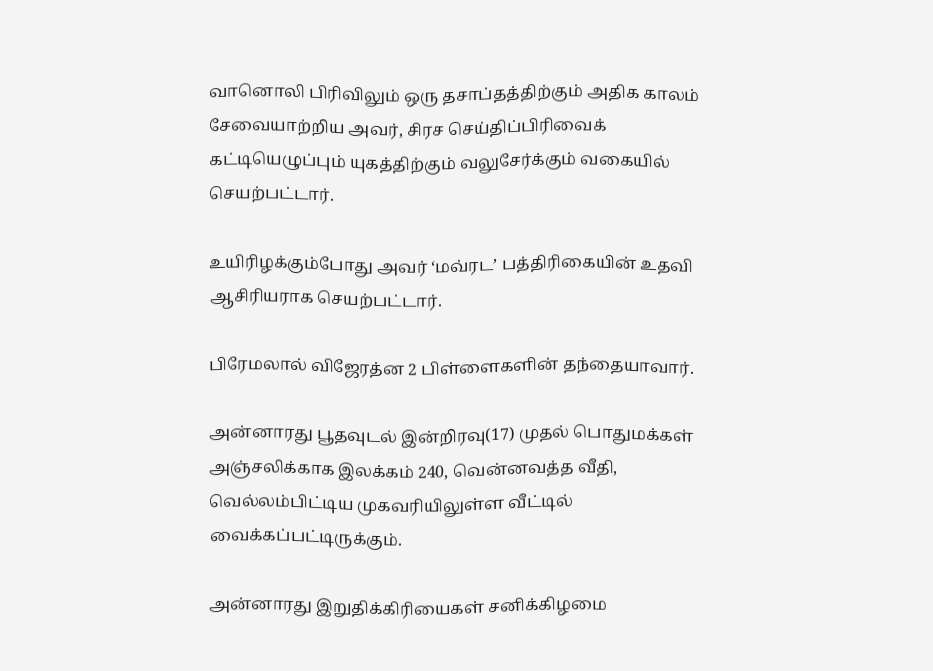வானொலி பிரிவிலும் ஒரு தசாப்தத்திற்கும் அதிக காலம் சேவையாற்றிய அவர், சிரச செய்திப்பிரிவைக் கட்டியெழுப்பும் யுகத்திற்கும் வலுசேர்க்கும் வகையில் செயற்பட்டார்.

உயிரிழக்கும்போது அவர் ‘மவ்ரட’ பத்திரிகையின் உதவி ஆசிரியராக செயற்பட்டார்.

பிரேமலால் விஜேரத்ன 2 பிள்ளைகளின் தந்தையாவார்.

அன்னாரது பூதவுடல் இன்றிரவு(17) முதல் பொதுமக்கள் அஞ்சலிக்காக இலக்கம் 240, வென்னவத்த வீதி, வெல்லம்பிட்டிய முகவரியிலுள்ள வீட்டில் வைக்கப்பட்டிருக்கும்.

அன்னாரது இறுதிக்கிரியைகள் சனிக்கிழமை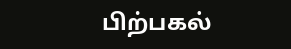பிற்பகல்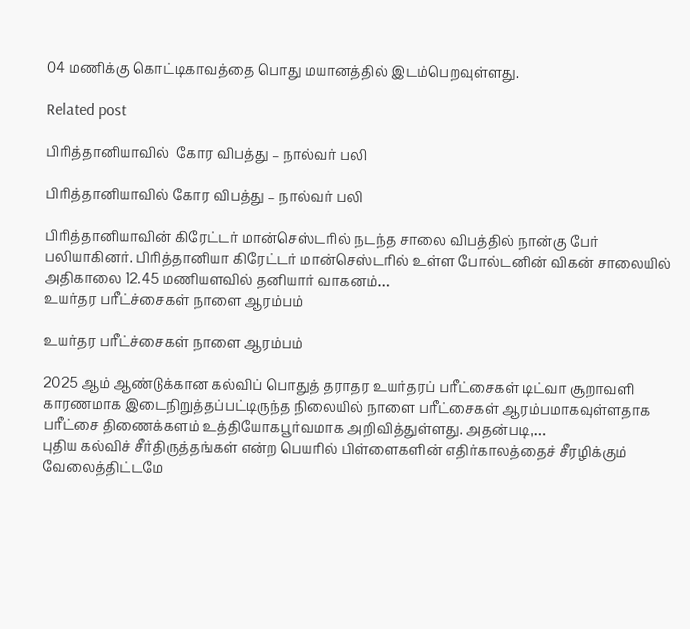04 மணிக்கு கொட்டிகாவத்தை பொது மயானத்தில் இடம்பெறவுள்ளது.

Related post

பிரித்தானியாவில்  கோர விபத்து – நால்வர் பலி

பிரித்தானியாவில் கோர விபத்து – நால்வர் பலி

பிரித்தானியாவின் கிரேட்டர் மான்செஸ்டரில் நடந்த சாலை விபத்தில் நான்கு பேர் பலியாகினர். பிரித்தானியா கிரேட்டர் மான்செஸ்டரில் உள்ள போல்டனின் விகன் சாலையில் அதிகாலை 12.45 மணியளவில் தனியார் வாகனம்…
உயர்தர பரீட்ச்சைகள் நாளை ஆரம்பம்

உயர்தர பரீட்ச்சைகள் நாளை ஆரம்பம்

2025 ஆம் ஆண்டுக்கான கல்விப் பொதுத் தராதர உயர்தரப் பரீட்சைகள் டிட்வா சூறாவளி காரணமாக இடைநிறுத்தப்பட்டிருந்த நிலையில் நாளை பரீட்சைகள் ஆரம்பமாகவுள்ளதாக பரீட்சை திணைக்களம் உத்தியோகபூர்வமாக அறிவித்துள்ளது. அதன்படி,…
புதிய கல்விச் சீர்திருத்தங்கள் என்ற பெயரில் பிள்ளைகளின் எதிர்காலத்தைச் சீரழிக்கும் வேலைத்திட்டமே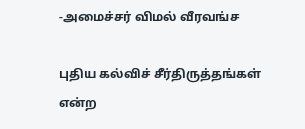-அமைச்சர் விமல் வீரவங்ச

புதிய கல்விச் சீர்திருத்தங்கள் என்ற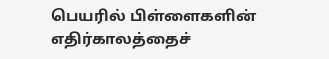பெயரில் பிள்ளைகளின் எதிர்காலத்தைச்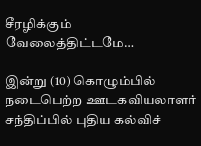சீரழிக்கும் வேலைத்திட்டமே…

இன்று (10) கொழும்பில் நடைபெற்ற ஊடகவியலாளர் சந்திப்பில் புதிய கல்விச்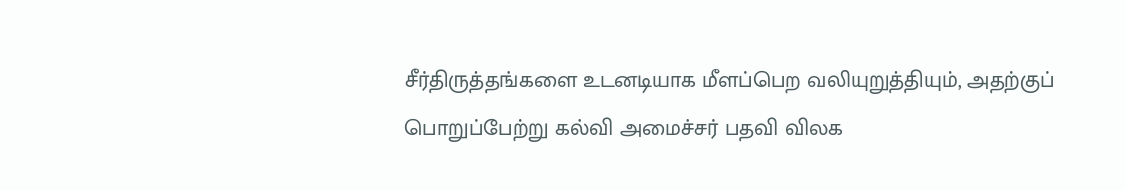சீர்திருத்தங்களை உடனடியாக மீளப்பெற வலியுறுத்தியும், அதற்குப் பொறுப்பேற்று கல்வி அமைச்சர் பதவி விலக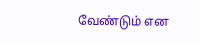வேண்டும் என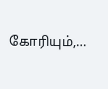கோரியும்,…